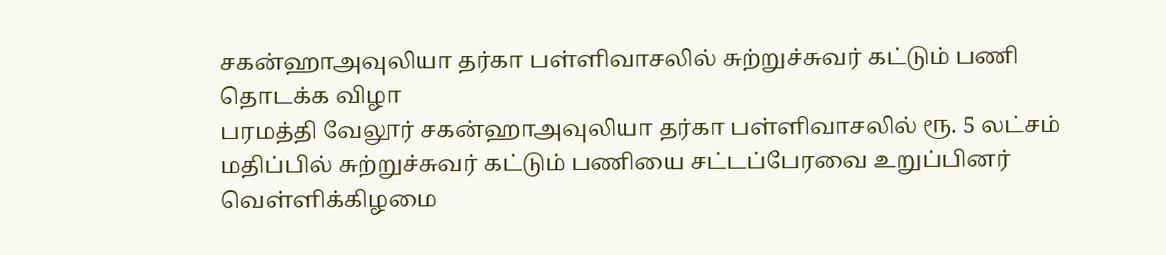சகன்ஹாஅவுலியா தர்கா பள்ளிவாசலில் சுற்றுச்சுவர் கட்டும் பணி தொடக்க விழா
பரமத்தி வேலூர் சகன்ஹாஅவுலியா தர்கா பள்ளிவாசலில் ரூ. 5 லட்சம் மதிப்பில் சுற்றுச்சுவர் கட்டும் பணியை சட்டப்பேரவை உறுப்பினர் வெள்ளிக்கிழமை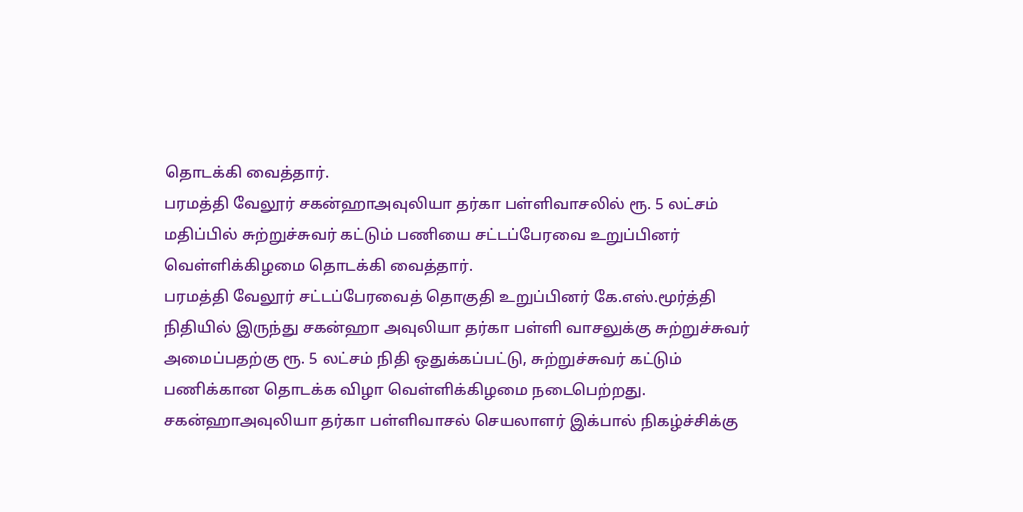தொடக்கி வைத்தார்.
பரமத்தி வேலூர் சகன்ஹாஅவுலியா தர்கா பள்ளிவாசலில் ரூ. 5 லட்சம் மதிப்பில் சுற்றுச்சுவர் கட்டும் பணியை சட்டப்பேரவை உறுப்பினர் வெள்ளிக்கிழமை தொடக்கி வைத்தார்.
பரமத்தி வேலூர் சட்டப்பேரவைத் தொகுதி உறுப்பினர் கே.எஸ்.மூர்த்தி நிதியில் இருந்து சகன்ஹா அவுலியா தர்கா பள்ளி வாசலுக்கு சுற்றுச்சுவர் அமைப்பதற்கு ரூ. 5 லட்சம் நிதி ஒதுக்கப்பட்டு, சுற்றுச்சுவர் கட்டும் பணிக்கான தொடக்க விழா வெள்ளிக்கிழமை நடைபெற்றது.
சகன்ஹாஅவுலியா தர்கா பள்ளிவாசல் செயலாளர் இக்பால் நிகழ்ச்சிக்கு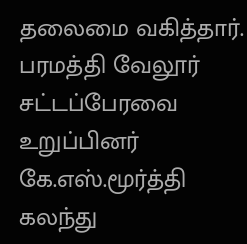தலைமை வகித்தார். பரமத்தி வேலூர் சட்டப்பேரவை உறுப்பினர் கே.எஸ்.மூர்த்தி கலந்து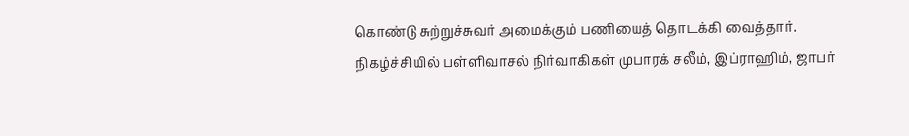கொண்டு சுற்றுச்சுவர் அமைக்கும் பணியைத் தொடக்கி வைத்தார்.
நிகழ்ச்சியில் பள்ளிவாசல் நிர்வாகிகள் முபாரக் சலீம், இப்ராஹிம், ஜாபர்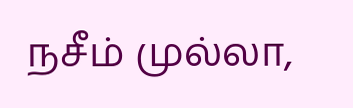நசீம் முல்லா,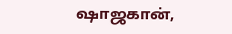ஷாஜகான்,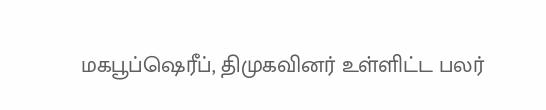மகபூப்ஷெரீப், திமுகவினர் உள்ளிட்ட பலர்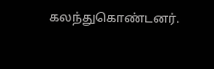கலந்துகொண்டனர்.